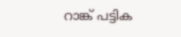റാങ്ക് പട്ടിക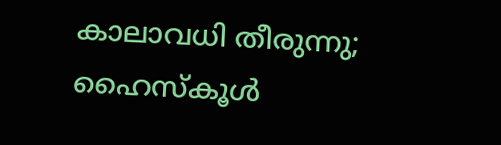കാലാവധി തീരുന്നു; ഹൈസ്കൂൾ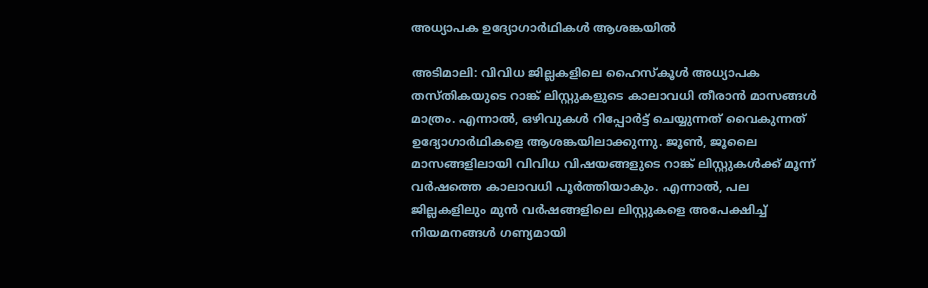അധ്യാപക ഉദ്യോഗാർഥികൾ ആശങ്കയിൽ

അടിമാലി: വിവിധ ജില്ലകളിലെ ഹൈസ്കൂൾ അധ്യാപക തസ്തികയുടെ റാങ്ക് ലിസ്റ്റുകളുടെ കാലാവധി തീരാൻ മാസങ്ങൾ മാത്രം. എന്നാൽ, ഒഴിവുകൾ റിപ്പോർട്ട് ചെയ്യുന്നത് വൈകുന്നത് ഉദ്യോഗാർഥികളെ ആശങ്കയിലാക്കുന്നു. ജൂൺ, ജൂലൈ മാസങ്ങളിലായി വിവിധ വിഷയങ്ങളുടെ റാങ്ക് ലിസ്റ്റുകൾക്ക് മൂന്ന് വർഷത്തെ കാലാവധി പൂർത്തിയാകും. എന്നാൽ, പല ജില്ലകളിലും മുൻ വർഷങ്ങളിലെ ലിസ്റ്റുകളെ അപേക്ഷിച്ച് നിയമനങ്ങൾ ഗണ്യമായി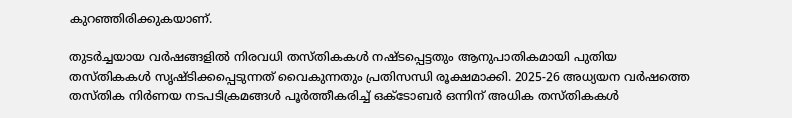കുറഞ്ഞിരിക്കുകയാണ്.

തുടർച്ചയായ വർഷങ്ങളിൽ നിരവധി തസ്തികകൾ നഷ്ടപ്പെട്ടതും ആനുപാതികമായി പുതിയ തസ്തികകൾ സൃഷ്ടിക്കപ്പെടുന്നത് വൈകുന്നതും പ്രതിസന്ധി രൂക്ഷമാക്കി. 2025-26 അധ്യയന വർഷത്തെ തസ്തിക നിർണയ നടപടിക്രമങ്ങൾ പൂർത്തീകരിച്ച് ഒക്ടോബർ ഒന്നിന് അധിക തസ്തികകൾ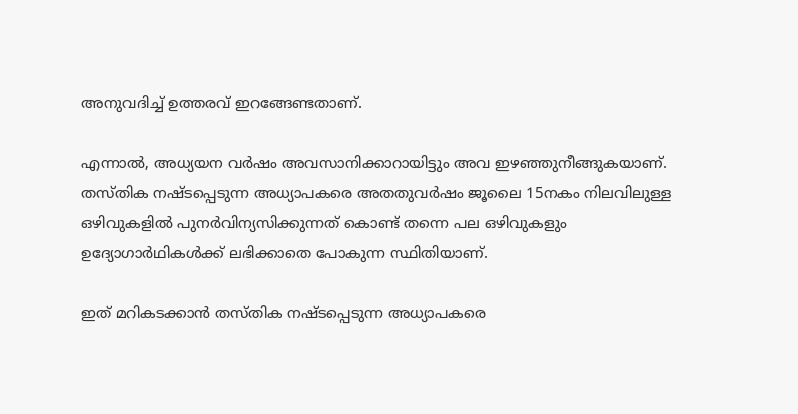അനുവദിച്ച് ഉത്തരവ് ഇറങ്ങേണ്ടതാണ്.

എന്നാൽ, അധ്യയന വർഷം അവസാനിക്കാറായിട്ടും അവ ഇഴഞ്ഞുനീങ്ങുകയാണ്. തസ്തിക നഷ്ടപ്പെടുന്ന അധ്യാപകരെ അതതുവർഷം ജൂലൈ 15നകം നിലവിലുള്ള ഒഴിവുകളിൽ പുനർവിന്യസിക്കുന്നത് കൊണ്ട് തന്നെ പല ഒഴിവുകളും ഉദ്യോഗാർഥികൾക്ക് ലഭിക്കാതെ പോകുന്ന സ്ഥിതിയാണ്.

ഇത് മറികടക്കാൻ തസ്തിക നഷ്ടപ്പെടുന്ന അധ്യാപകരെ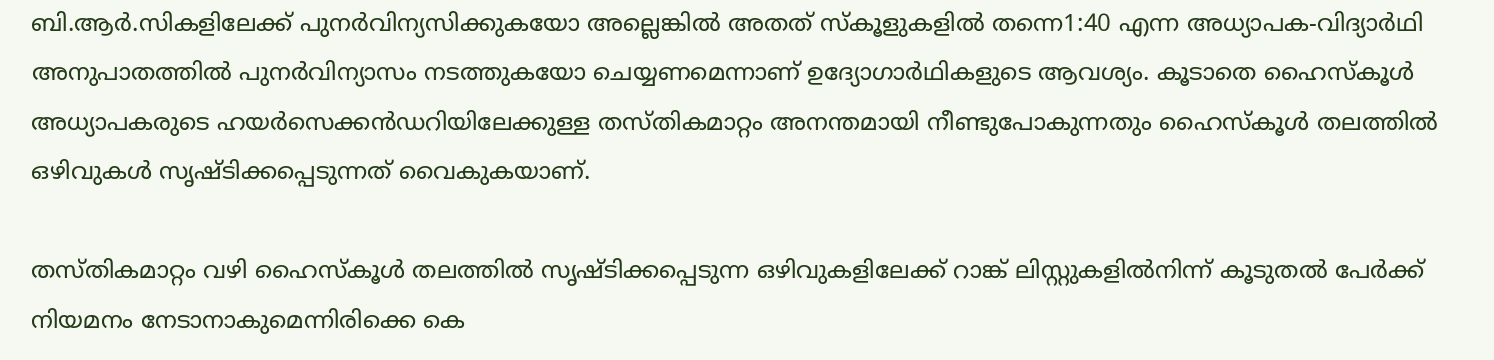ബി.ആർ.സികളിലേക്ക് പുനർവിന്യസിക്കുകയോ അല്ലെങ്കിൽ അതത് സ്കൂളുകളിൽ തന്നെ1:40 എന്ന അധ്യാപക-വിദ്യാർഥി അനുപാതത്തിൽ പുനർവിന്യാസം നടത്തുകയോ ചെയ്യണമെന്നാണ് ഉദ്യോഗാർഥികളുടെ ആവശ്യം. കൂടാതെ ഹൈസ്കൂൾ അധ്യാപകരുടെ ഹയർസെക്കൻഡറിയിലേക്കുള്ള തസ്തികമാറ്റം അനന്തമായി നീണ്ടുപോകുന്നതും ഹൈസ്കൂൾ തലത്തിൽ ഒഴിവുകൾ സൃഷ്ടിക്കപ്പെടുന്നത് വൈകുകയാണ്.

തസ്തികമാറ്റം വഴി ഹൈസ്കൂൾ തലത്തിൽ സൃഷ്ടിക്കപ്പെടുന്ന ഒഴിവുകളിലേക്ക് റാങ്ക് ലിസ്റ്റുകളിൽനിന്ന് കൂടുതൽ പേർക്ക് നിയമനം നേടാനാകുമെന്നിരിക്കെ കെ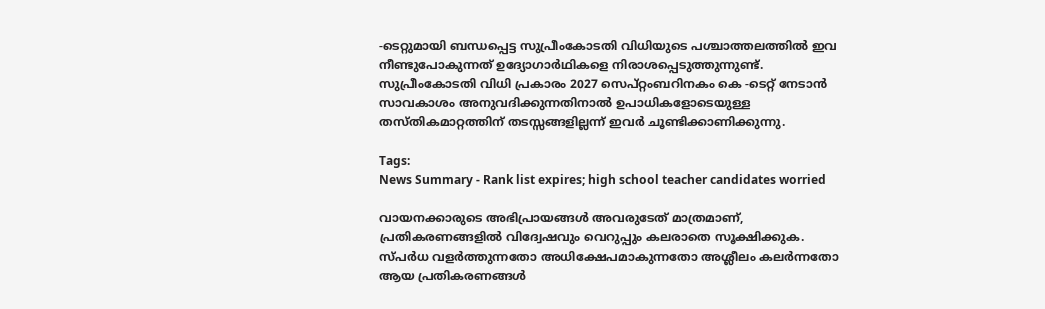-ടെറ്റുമായി ബന്ധപ്പെട്ട സുപ്രീംകോടതി വിധിയുടെ പശ്ചാത്തലത്തിൽ ഇവ നീണ്ടുപോകുന്നത് ഉദ്യോഗാർഥികളെ നിരാശപ്പെടുത്തുന്നുണ്ട്. സുപ്രീംകോടതി വിധി പ്രകാരം 2027 സെപ്റ്റംബറിനകം കെ -ടെറ്റ് നേടാൻ സാവകാശം അനുവദിക്കുന്നതിനാൽ ഉപാധികളോടെയുള്ള തസ്തികമാറ്റത്തിന് തടസ്സങ്ങളില്ലന്ന് ഇവർ ചൂണ്ടിക്കാണിക്കുന്നു.

Tags:
News Summary - Rank list expires; high school teacher candidates worried

വായനക്കാരുടെ അഭിപ്രായങ്ങള്‍ അവരുടേത് മാത്രമാണ്, പ്രതികരണങ്ങളിൽ വിദ്വേഷവും വെറുപ്പും കലരാതെ സൂക്ഷിക്കുക. സ്പർധ വളർത്തുന്നതോ അധിക്ഷേപമാകുന്നതോ അശ്ലീലം കലർന്നതോ ആയ പ്രതികരണങ്ങൾ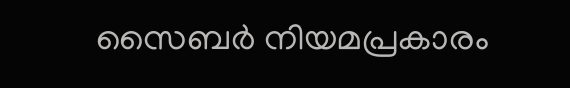സൈബർ നിയമപ്രകാരം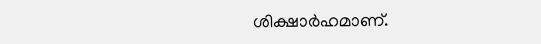ശിക്ഷാർഹമാണ്.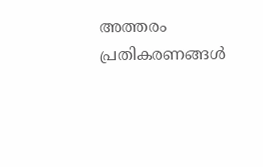അത്തരം പ്രതികരണങ്ങൾ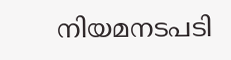നിയമനടപടി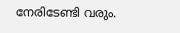നേരിടേണ്ടി വരും.